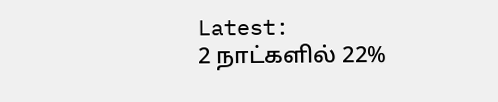Latest:
2 நாட்களில் 22%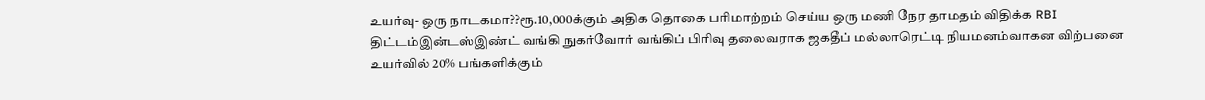உயர்வு- ஒரு நாடகமா??ரூ.10,000க்கும் அதிக தொகை பரிமாற்றம் செய்ய ஒரு மணி நேர தாமதம் விதிக்க RBI திட்டம்இன்டஸ்இண்ட் வங்கி நுகர்வோர் வங்கிப் பிரிவு தலைவராக ஜகதீப் மல்லாரெட்டி நியமனம்வாகன விற்பனை உயர்வில் 20% பங்களிக்கும்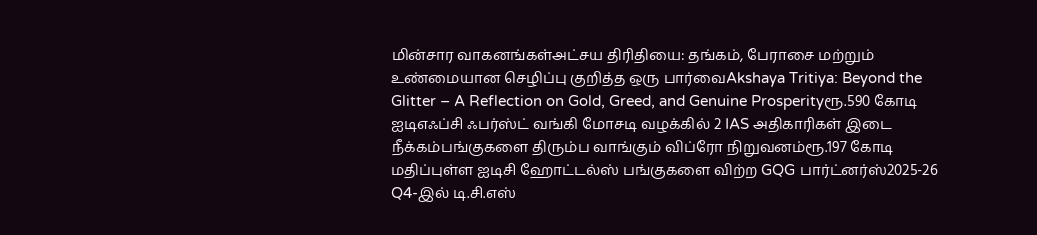மின்சார வாகனங்கள்அட்சய திரிதியை: தங்கம், பேராசை மற்றும் உண்மையான செழிப்பு குறித்த ஒரு பார்வைAkshaya Tritiya: Beyond the Glitter – A Reflection on Gold, Greed, and Genuine Prosperityரூ.590 கோடி ஐடிஎஃப்சி ஃபர்ஸ்ட் வங்கி மோசடி வழக்கில் 2 IAS அதிகாரிகள் இடை நீக்கம்பங்குகளை திரும்ப வாங்கும் விப்ரோ நிறுவனம்ரூ.197 கோடி மதிப்புள்ள ஐடிசி ஹோட்டல்ஸ் பங்குகளை விற்ற GQG பார்ட்னர்ஸ்2025-26 Q4-இல் டி.சி.எஸ்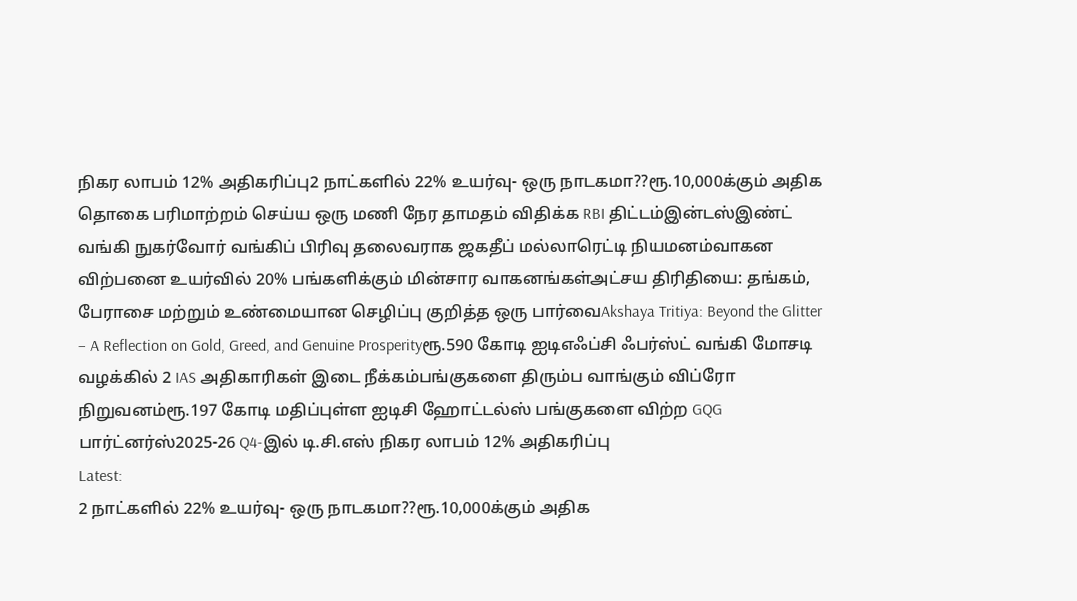நிகர லாபம் 12% அதிகரிப்பு2 நாட்களில் 22% உயர்வு- ஒரு நாடகமா??ரூ.10,000க்கும் அதிக தொகை பரிமாற்றம் செய்ய ஒரு மணி நேர தாமதம் விதிக்க RBI திட்டம்இன்டஸ்இண்ட் வங்கி நுகர்வோர் வங்கிப் பிரிவு தலைவராக ஜகதீப் மல்லாரெட்டி நியமனம்வாகன விற்பனை உயர்வில் 20% பங்களிக்கும் மின்சார வாகனங்கள்அட்சய திரிதியை: தங்கம், பேராசை மற்றும் உண்மையான செழிப்பு குறித்த ஒரு பார்வைAkshaya Tritiya: Beyond the Glitter – A Reflection on Gold, Greed, and Genuine Prosperityரூ.590 கோடி ஐடிஎஃப்சி ஃபர்ஸ்ட் வங்கி மோசடி வழக்கில் 2 IAS அதிகாரிகள் இடை நீக்கம்பங்குகளை திரும்ப வாங்கும் விப்ரோ நிறுவனம்ரூ.197 கோடி மதிப்புள்ள ஐடிசி ஹோட்டல்ஸ் பங்குகளை விற்ற GQG பார்ட்னர்ஸ்2025-26 Q4-இல் டி.சி.எஸ் நிகர லாபம் 12% அதிகரிப்பு
Latest:
2 நாட்களில் 22% உயர்வு- ஒரு நாடகமா??ரூ.10,000க்கும் அதிக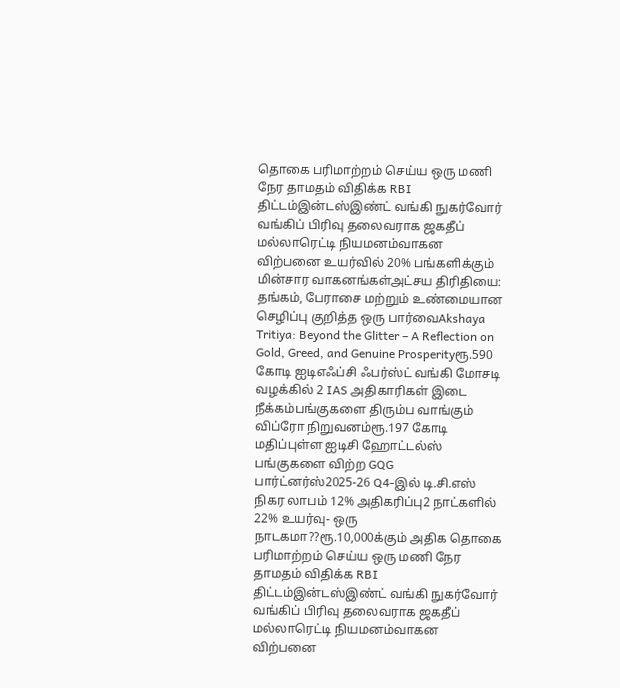தொகை பரிமாற்றம் செய்ய ஒரு மணி நேர தாமதம் விதிக்க RBI திட்டம்இன்டஸ்இண்ட் வங்கி நுகர்வோர் வங்கிப் பிரிவு தலைவராக ஜகதீப் மல்லாரெட்டி நியமனம்வாகன விற்பனை உயர்வில் 20% பங்களிக்கும் மின்சார வாகனங்கள்அட்சய திரிதியை: தங்கம், பேராசை மற்றும் உண்மையான செழிப்பு குறித்த ஒரு பார்வைAkshaya Tritiya: Beyond the Glitter – A Reflection on Gold, Greed, and Genuine Prosperityரூ.590 கோடி ஐடிஎஃப்சி ஃபர்ஸ்ட் வங்கி மோசடி வழக்கில் 2 IAS அதிகாரிகள் இடை நீக்கம்பங்குகளை திரும்ப வாங்கும் விப்ரோ நிறுவனம்ரூ.197 கோடி மதிப்புள்ள ஐடிசி ஹோட்டல்ஸ் பங்குகளை விற்ற GQG பார்ட்னர்ஸ்2025-26 Q4-இல் டி.சி.எஸ் நிகர லாபம் 12% அதிகரிப்பு2 நாட்களில் 22% உயர்வு- ஒரு நாடகமா??ரூ.10,000க்கும் அதிக தொகை பரிமாற்றம் செய்ய ஒரு மணி நேர தாமதம் விதிக்க RBI திட்டம்இன்டஸ்இண்ட் வங்கி நுகர்வோர் வங்கிப் பிரிவு தலைவராக ஜகதீப் மல்லாரெட்டி நியமனம்வாகன விற்பனை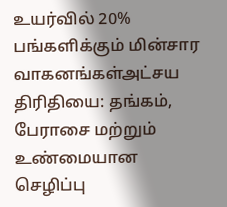உயர்வில் 20% பங்களிக்கும் மின்சார வாகனங்கள்அட்சய திரிதியை: தங்கம், பேராசை மற்றும் உண்மையான செழிப்பு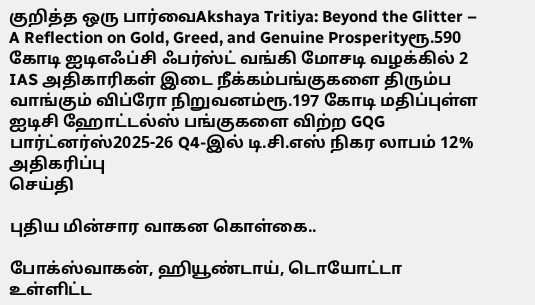குறித்த ஒரு பார்வைAkshaya Tritiya: Beyond the Glitter – A Reflection on Gold, Greed, and Genuine Prosperityரூ.590 கோடி ஐடிஎஃப்சி ஃபர்ஸ்ட் வங்கி மோசடி வழக்கில் 2 IAS அதிகாரிகள் இடை நீக்கம்பங்குகளை திரும்ப வாங்கும் விப்ரோ நிறுவனம்ரூ.197 கோடி மதிப்புள்ள ஐடிசி ஹோட்டல்ஸ் பங்குகளை விற்ற GQG பார்ட்னர்ஸ்2025-26 Q4-இல் டி.சி.எஸ் நிகர லாபம் 12% அதிகரிப்பு
செய்தி

புதிய மின்சார வாகன கொள்கை..

போக்ஸ்வாகன், ஹியூண்டாய், டொயோட்டா உள்ளிட்ட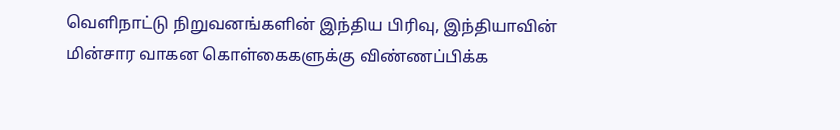வெளிநாட்டு நிறுவனங்களின் இந்திய பிரிவு, இந்தியாவின் மின்சார வாகன கொள்கைகளுக்கு விண்ணப்பிக்க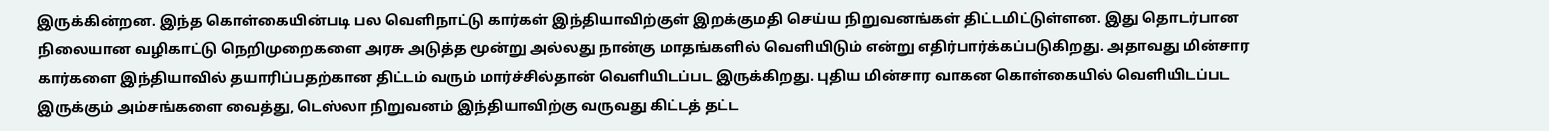இருக்கின்றன. இந்த கொள்கையின்படி பல வெளிநாட்டு கார்கள் இந்தியாவிற்குள் இறக்குமதி செய்ய நிறுவனங்கள் திட்டமிட்டுள்ளன. இது தொடர்பான நிலையான வழிகாட்டு நெறிமுறைகளை அரசு அடுத்த மூன்று அல்லது நான்கு மாதங்களில் வெளியிடும் என்று எதிர்பார்க்கப்படுகிறது. அதாவது மின்சார கார்களை இந்தியாவில் தயாரிப்பதற்கான திட்டம் வரும் மார்ச்சில்தான் வெளியிடப்பட இருக்கிறது. புதிய மின்சார வாகன கொள்கையில் வெளியிடப்பட இருக்கும் அம்சங்களை வைத்து, டெஸ்லா நிறுவனம் இந்தியாவிற்கு வருவது கிட்டத் தட்ட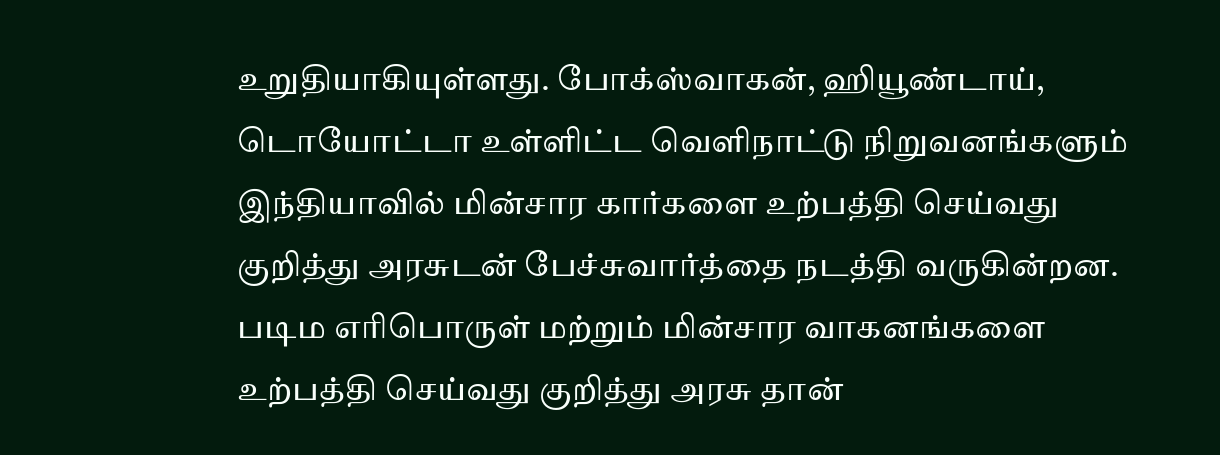உறுதியாகியுள்ளது. போக்ஸ்வாகன், ஹியூண்டாய், டொயோட்டா உள்ளிட்ட வெளிநாட்டு நிறுவனங்களும் இந்தியாவில் மின்சார கார்களை உற்பத்தி செய்வது குறித்து அரசுடன் பேச்சுவார்த்தை நடத்தி வருகின்றன. படிம எரிபொருள் மற்றும் மின்சார வாகனங்களை உற்பத்தி செய்வது குறித்து அரசு தான்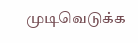முடிவெடுக்க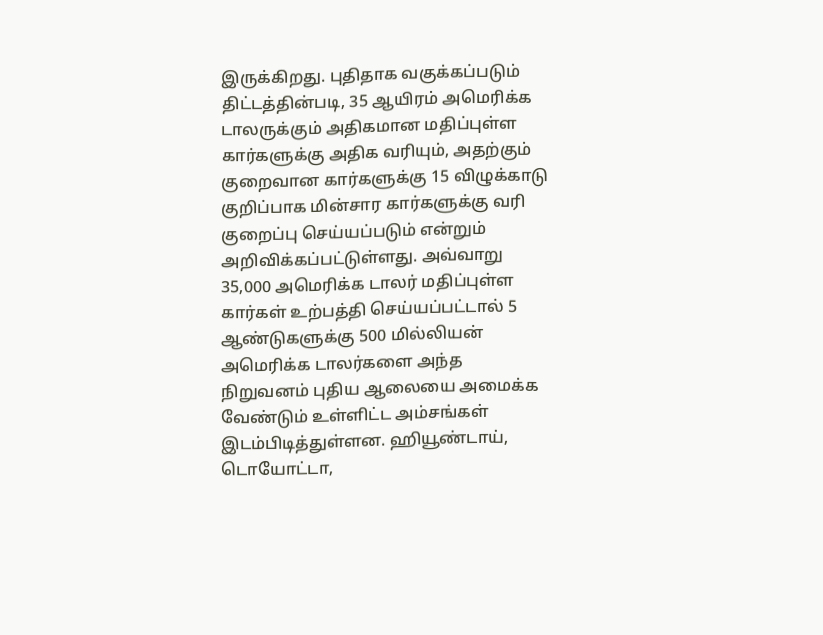இருக்கிறது. புதிதாக வகுக்கப்படும் திட்டத்தின்படி, 35 ஆயிரம் அமெரிக்க டாலருக்கும் அதிகமான மதிப்புள்ள கார்களுக்கு அதிக வரியும், அதற்கும் குறைவான கார்களுக்கு 15 விழுக்காடு குறிப்பாக மின்சார கார்களுக்கு வரி குறைப்பு செய்யப்படும் என்றும் அறிவிக்கப்பட்டுள்ளது. அவ்வாறு 35,000 அமெரிக்க டாலர் மதிப்புள்ள கார்கள் உற்பத்தி செய்யப்பட்டால் 5 ஆண்டுகளுக்கு 500 மில்லியன் அமெரிக்க டாலர்களை அந்த நிறுவனம் புதிய ஆலையை அமைக்க வேண்டும் உள்ளிட்ட அம்சங்கள் இடம்பிடித்துள்ளன. ஹியூண்டாய், டொயோட்டா,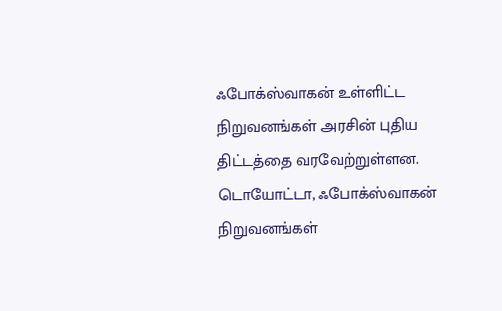ஃபோக்ஸ்வாகன் உள்ளிட்ட நிறுவனங்கள் அரசின் புதிய திட்டத்தை வரவேற்றுள்ளன. டொயோட்டா, ஃபோக்ஸ்வாகன் நிறுவனங்கள்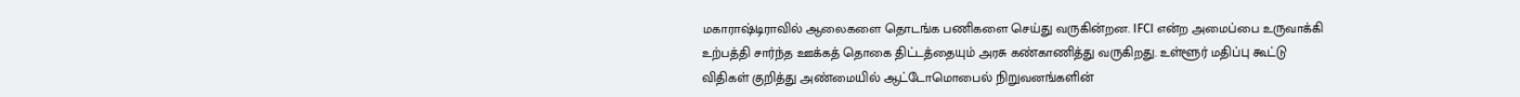மகாராஷ்டிராவில் ஆலைகளை தொடங்க பணிகளை செய்து வருகின்றன. IFCI என்ற அமைப்பை உருவாக்கி உற்பத்தி சார்ந்த ஊக்கத் தொகை திட்டத்தையும் அரசு கண்காணித்து வருகிறது. உள்ளூர் மதிப்பு கூட்டு விதிகள் குறித்து அண்மையில் ஆட்டோமொபைல் நிறுவனங்களின்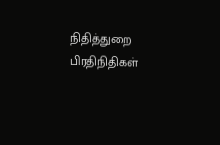நிதித்துறை பிரதிநிதிகள்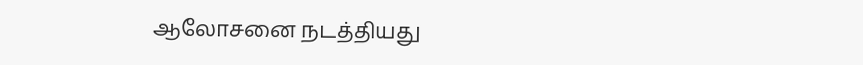ஆலோசனை நடத்தியது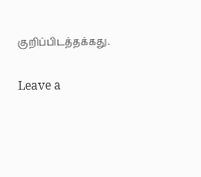குறிப்பிடத்தக்கது.

Leave a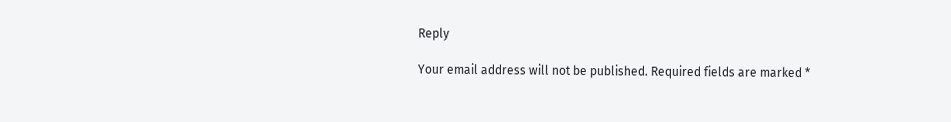Reply

Your email address will not be published. Required fields are marked *